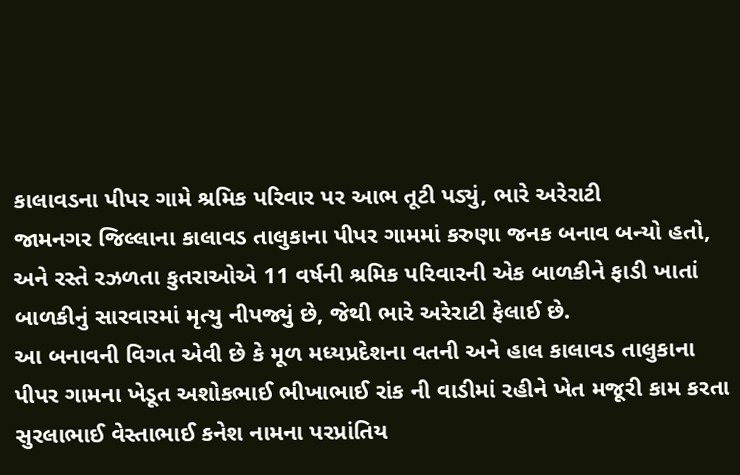કાલાવડના પીપર ગામે શ્રમિક પરિવાર પર આભ તૂટી પડ્યું, ભારે અરેરાટી
જામનગર જિલ્લાના કાલાવડ તાલુકાના પીપર ગામમાં કરુણા જનક બનાવ બન્યો હતો, અને રસ્તે રઝળતા કુતરાઓએ 11 વર્ષની શ્રમિક પરિવારની એક બાળકીને ફાડી ખાતાં બાળકીનું સારવારમાં મૃત્યુ નીપજ્યું છે, જેથી ભારે અરેરાટી ફેલાઈ છે.
આ બનાવની વિગત એવી છે કે મૂળ મધ્યપ્રદેશના વતની અને હાલ કાલાવડ તાલુકાના પીપર ગામના ખેડૂત અશોકભાઈ ભીખાભાઈ રાંક ની વાડીમાં રહીને ખેત મજૂરી કામ કરતા સુરલાભાઈ વેસ્તાભાઈ કનેશ નામના પરપ્રાંતિય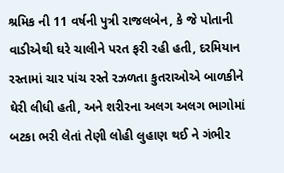શ્રમિક ની 11 વર્ષની પુત્રી રાજલબેન, કે જે પોતાની વાડીએથી ઘરે ચાલીને પરત ફરી રહી હતી, દરમિયાન રસ્તામાં ચાર પાંચ રસ્તે રઝળતા કુતરાઓએ બાળકીને ઘેરી લીધી હતી, અને શરીરના અલગ અલગ ભાગોમાં બટકા ભરી લેતાં તેણી લોહી લુહાણ થઈ ને ગંભીર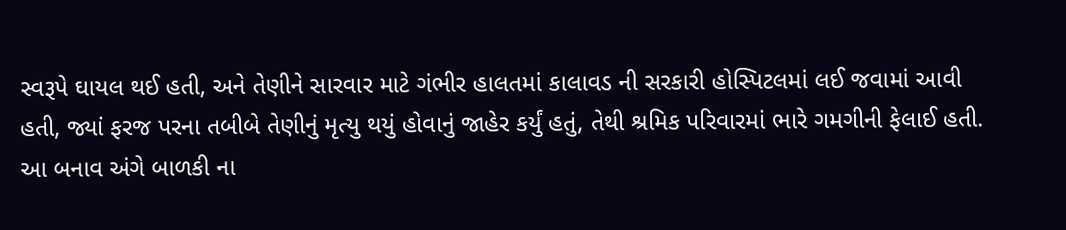સ્વરૂપે ઘાયલ થઈ હતી, અને તેણીને સારવાર માટે ગંભીર હાલતમાં કાલાવડ ની સરકારી હોસ્પિટલમાં લઈ જવામાં આવી હતી, જ્યાં ફરજ પરના તબીબે તેણીનું મૃત્યુ થયું હોવાનું જાહેર કર્યું હતું, તેથી શ્રમિક પરિવારમાં ભારે ગમગીની ફેલાઈ હતી.
આ બનાવ અંગે બાળકી ના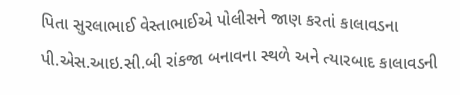પિતા સુરલાભાઈ વેસ્તાભાઈએ પોલીસને જાણ કરતાં કાલાવડના પી.એસ.આઇ.સી.બી રાંકજા બનાવના સ્થળે અને ત્યારબાદ કાલાવડની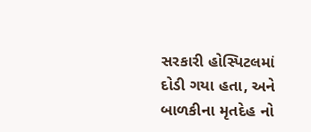સરકારી હોસ્પિટલમાં દોડી ગયા હતા, અને બાળકીના મૃતદેહ નો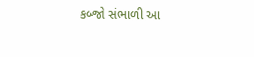કબ્જો સંભાળી આ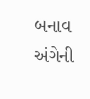બનાવ અંગેની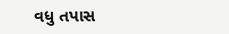વધુ તપાસ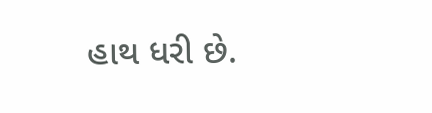હાથ ધરી છે.